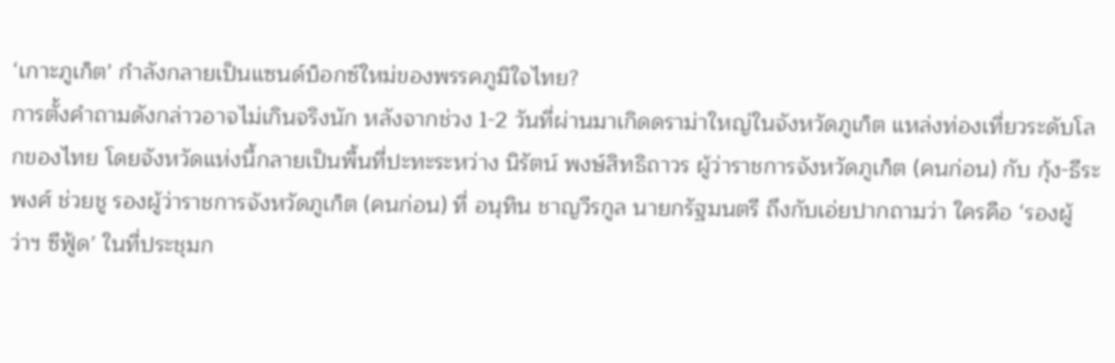‘เกาะภูเก็ต’ กำลังกลายเป็นแซนด์บ็อกซ์ใหม่ของพรรคภูมิใจไทย?
การตั้งคำถามดังกล่าวอาจไม่เกินจริงนัก หลังจากช่วง 1-2 วันที่ผ่านมาเกิดดราม่าใหญ่ในจังหวัดภูเก็ต แหล่งท่องเที่ยวระดับโลกของไทย โดยจังหวัดแห่งนี้กลายเป็นพื้นที่ปะทะระหว่าง นิรัตน์ พงษ์สิทธิถาวร ผู้ว่าราชการจังหวัดภูเก็ต (คนก่อน) กับ กุ้ง-ธีระพงศ์ ช่วยชู รองผู้ว่าราชการจังหวัดภูเก็ต (คนก่อน) ที่ อนุทิน ชาญวีรกูล นายกรัฐมนตรี ถึงกับเอ่ยปากถามว่า ใครคือ ‘รองผู้ว่าฯ ซีฟู้ด’ ในที่ประชุมก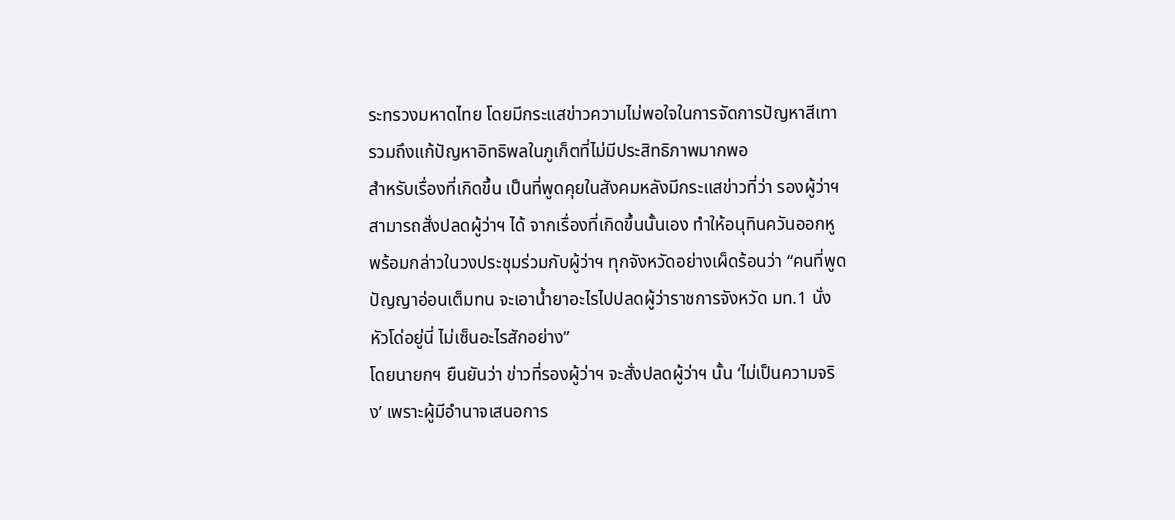ระทรวงมหาดไทย โดยมีกระแสข่าวความไม่พอใจในการจัดการปัญหาสีเทา รวมถึงแก้ปัญหาอิทธิพลในภูเก็ตที่ไม่มีประสิทธิภาพมากพอ
สำหรับเรื่องที่เกิดขึ้น เป็นที่พูดคุยในสังคมหลังมีกระแสข่าวที่ว่า รองผู้ว่าฯ สามารถสั่งปลดผู้ว่าฯ ได้ จากเรื่องที่เกิดขึ้นนั้นเอง ทำให้อนุทินควันออกหู พร้อมกล่าวในวงประชุมร่วมกับผู้ว่าฯ ทุกจังหวัดอย่างเผ็ดร้อนว่า “คนที่พูดปัญญาอ่อนเต็มทน จะเอาน้ำยาอะไรไปปลดผู้ว่าราชการจังหวัด มท.1 นั่งหัวโด่อยู่นี่ ไม่เซ็นอะไรสักอย่าง”
โดยนายกฯ ยืนยันว่า ข่าวที่รองผู้ว่าฯ จะสั่งปลดผู้ว่าฯ นั้น ‘ไม่เป็นความจริง’ เพราะผู้มีอำนาจเสนอการ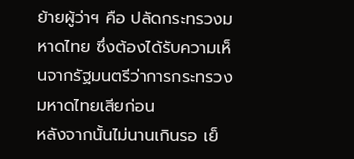ย้ายผู้ว่าฯ คือ ปลัดกระทรวงมหาดไทย ซึ่งต้องได้รับความเห็นจากรัฐมนตรีว่าการกระทรวงมหาดไทยเสียก่อน
หลังจากนั้นไม่นานเกินรอ เย็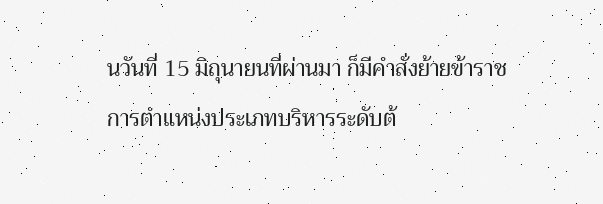นวันที่ 15 มิถุนายนที่ผ่านมา ก็มีคำสั่งย้ายข้าราชการตำแหน่งประเภทบริหารระดับต้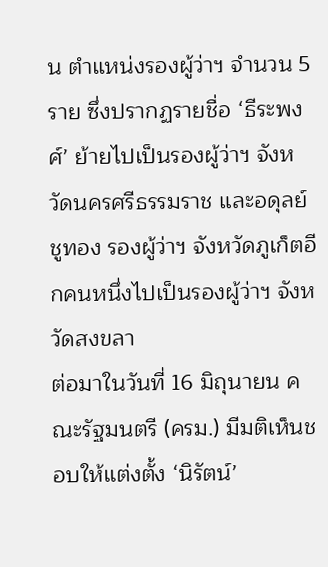น ตำแหน่งรองผู้ว่าฯ จำนวน 5 ราย ซึ่งปรากฏรายชื่อ ‘ธีระพงศ์’ ย้ายไปเป็นรองผู้ว่าฯ จังหวัดนครศรีธรรมราช และอดุลย์ ชูทอง รองผู้ว่าฯ จังหวัดภูเก็ตอีกคนหนึ่งไปเป็นรองผู้ว่าฯ จังหวัดสงขลา
ต่อมาในวันที่ 16 มิถุนายน คณะรัฐมนตรี (ครม.) มีมติเห็นชอบให้แต่งตั้ง ‘นิรัตน์’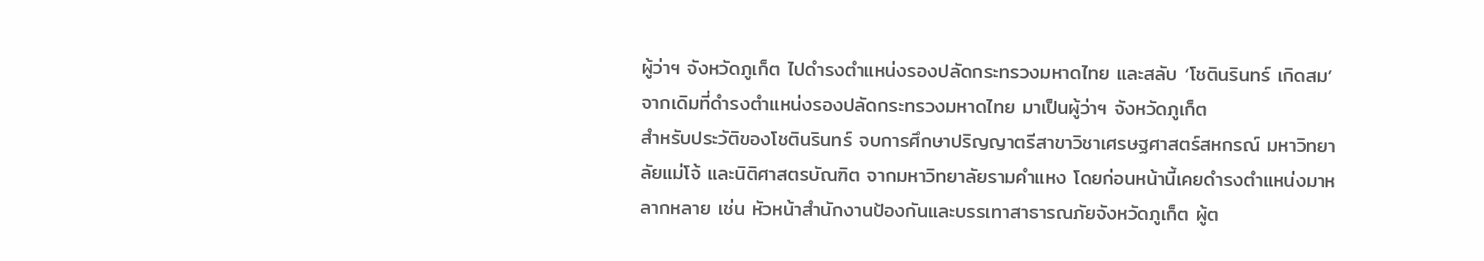ผู้ว่าฯ จังหวัดภูเก็ต ไปดำรงตำแหน่งรองปลัดกระทรวงมหาดไทย และสลับ ‘โชตินรินทร์ เกิดสม’ จากเดิมที่ดำรงตำแหน่งรองปลัดกระทรวงมหาดไทย มาเป็นผู้ว่าฯ จังหวัดภูเก็ต
สำหรับประวัติของโชตินรินทร์ จบการศึกษาปริญญาตรีสาขาวิชาเศรษฐศาสตร์สหกรณ์ มหาวิทยาลัยแม่โจ้ และนิติศาสตรบัณฑิต จากมหาวิทยาลัยรามคำแหง โดยก่อนหน้านี้เคยดำรงตำแหน่งมาหลากหลาย เช่น หัวหน้าสำนักงานป้องกันและบรรเทาสาธารณภัยจังหวัดภูเก็ต ผู้ต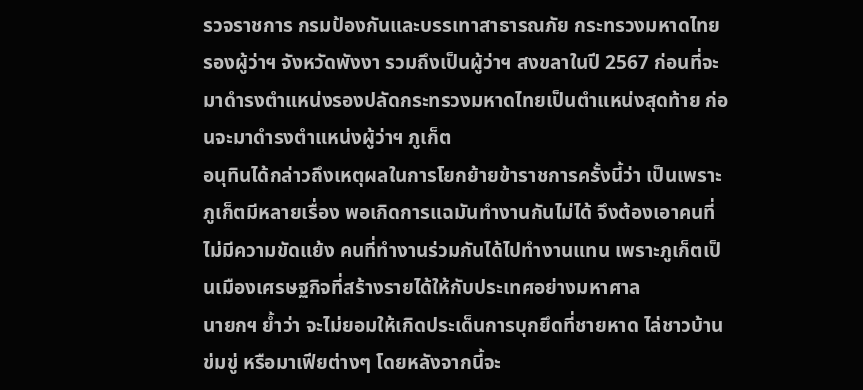รวจราชการ กรมป้องกันและบรรเทาสาธารณภัย กระทรวงมหาดไทย รองผู้ว่าฯ จังหวัดพังงา รวมถึงเป็นผู้ว่าฯ สงขลาในปี 2567 ก่อนที่จะมาดำรงตำแหน่งรองปลัดกระทรวงมหาดไทยเป็นตำแหน่งสุดท้าย ก่อนจะมาดำรงตำแหน่งผู้ว่าฯ ภูเก็ต
อนุทินได้กล่าวถึงเหตุผลในการโยกย้ายข้าราชการครั้งนี้ว่า เป็นเพราะภูเก็ตมีหลายเรื่อง พอเกิดการแฉมันทำงานกันไม่ได้ จึงต้องเอาคนที่ไม่มีความขัดแย้ง คนที่ทำงานร่วมกันได้ไปทำงานแทน เพราะภูเก็ตเป็นเมืองเศรษฐกิจที่สร้างรายได้ให้กับประเทศอย่างมหาศาล
นายกฯ ย้ำว่า จะไม่ยอมให้เกิดประเด็นการบุกยึดที่ชายหาด ไล่ชาวบ้าน ข่มขู่ หรือมาเฟียต่างๆ โดยหลังจากนี้จะ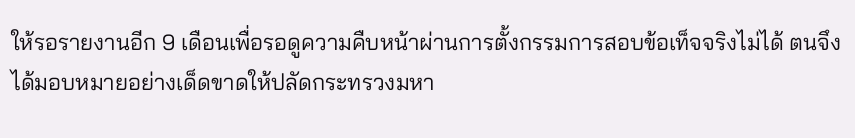ให้รอรายงานอีก 9 เดือนเพื่อรอดูความคืบหน้าผ่านการตั้งกรรมการสอบข้อเท็จจริงไม่ได้ ตนจึงได้มอบหมายอย่างเด็ดขาดให้ปลัดกระทรวงมหา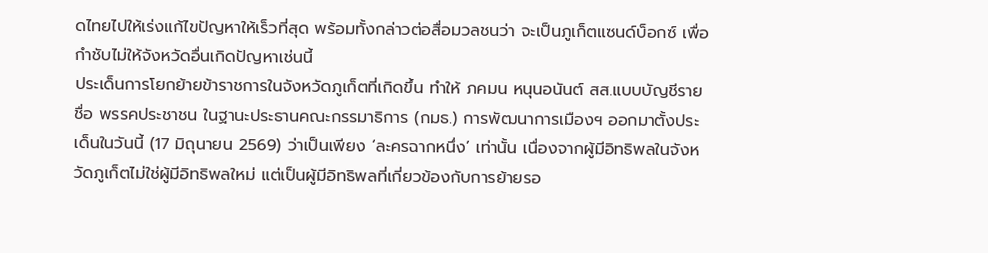ดไทยไปให้เร่งแก้ไขปัญหาให้เร็วที่สุด พร้อมทั้งกล่าวต่อสื่อมวลชนว่า จะเป็นภูเก็ตแซนด์บ็อกซ์ เพื่อกำชับไม่ให้จังหวัดอื่นเกิดปัญหาเช่นนี้
ประเด็นการโยกย้ายข้าราชการในจังหวัดภูเก็ตที่เกิดขึ้น ทำให้ ภคมน หนุนอนันต์ สส.แบบบัญชีรายชื่อ พรรคประชาชน ในฐานะประธานคณะกรรมาธิการ (กมธ.) การพัฒนาการเมืองฯ ออกมาตั้งประเด็นในวันนี้ (17 มิถุนายน 2569) ว่าเป็นเพียง ‘ละครฉากหนึ่ง’ เท่านั้น เนื่องจากผู้มีอิทธิพลในจังหวัดภูเก็ตไม่ใช่ผู้มีอิทธิพลใหม่ แต่เป็นผู้มีอิทธิพลที่เกี่ยวข้องกับการย้ายรอ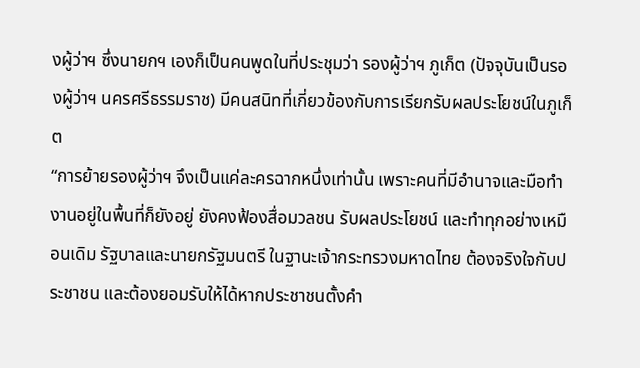งผู้ว่าฯ ซึ่งนายกฯ เองก็เป็นคนพูดในที่ประชุมว่า รองผู้ว่าฯ ภูเก็ต (ปัจจุบันเป็นรองผู้ว่าฯ นครศรีธรรมราช) มีคนสนิทที่เกี่ยวข้องกับการเรียกรับผลประโยชน์ในภูเก็ต
“การย้ายรองผู้ว่าฯ จึงเป็นแค่ละครฉากหนึ่งเท่านั้น เพราะคนที่มีอำนาจและมือทำงานอยู่ในพื้นที่ก็ยังอยู่ ยังคงฟ้องสื่อมวลชน รับผลประโยชน์ และทำทุกอย่างเหมือนเดิม รัฐบาลและนายกรัฐมนตรี ในฐานะเจ้ากระทรวงมหาดไทย ต้องจริงใจกับประชาชน และต้องยอมรับให้ได้หากประชาชนตั้งคำ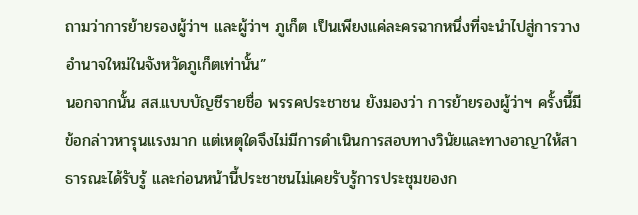ถามว่าการย้ายรองผู้ว่าฯ และผู้ว่าฯ ภูเก็ต เป็นเพียงแค่ละครฉากหนึ่งที่จะนำไปสู่การวางอำนาจใหม่ในจังหวัดภูเก็ตเท่านั้น”
นอกจากนั้น สส.แบบบัญชีรายชื่อ พรรคประชาชน ยังมองว่า การย้ายรองผู้ว่าฯ ครั้งนี้มีข้อกล่าวหารุนแรงมาก แต่เหตุใดจึงไม่มีการดำเนินการสอบทางวินัยและทางอาญาให้สาธารณะได้รับรู้ และก่อนหน้านี้ประชาชนไม่เคยรับรู้การประชุมของก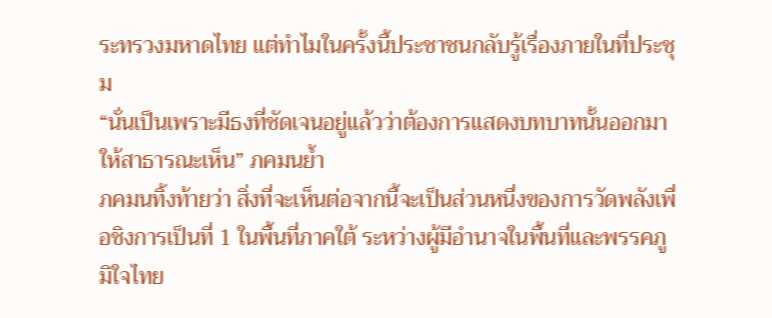ระทรวงมหาดไทย แต่ทำไมในครั้งนี้ประชาชนกลับรู้เรื่องภายในที่ประชุม
“นั่นเป็นเพราะมีธงที่ชัดเจนอยู่แล้วว่าต้องการแสดงบทบาทนั้นออกมาให้สาธารณะเห็น” ภคมนย้ำ
ภคมนทิ้งท้ายว่า สิ่งที่จะเห็นต่อจากนี้จะเป็นส่วนหนึ่งของการวัดพลังเพื่อชิงการเป็นที่ 1 ในพื้นที่ภาคใต้ ระหว่างผู้มีอำนาจในพื้นที่และพรรคภูมิใจไทย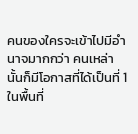คนของใครจะเข้าไปมีอำนาจมากกว่า คนเหล่านั้นก็มีโอกาสที่ได้เป็นที่ 1 ในพื้นที่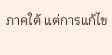ภาคใต้ แต่การแก้ไข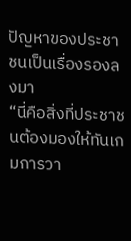ปัญหาของประชาชนเป็นเรื่องรองลงมา
“นี่คือสิ่งที่ประชาชนต้องมองให้ทันเกมการวา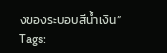งของระบอบสีน้ำเงิน”
Tags: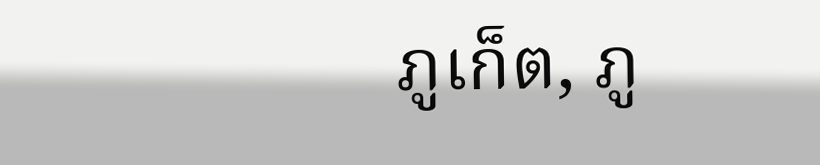ภูเก็ต, ภู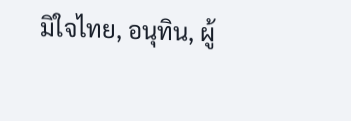มิใจไทย, อนุทิน, ผู้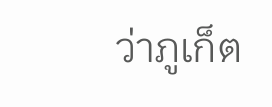ว่าภูเก็ต